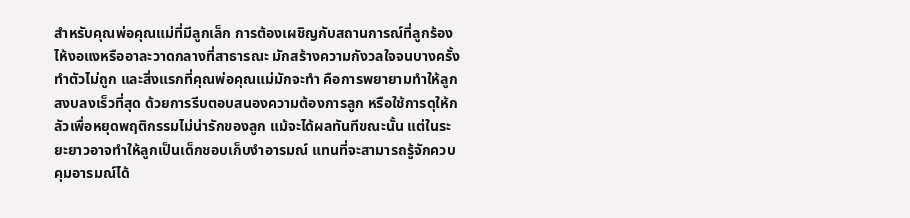สำหรับคุณพ่อคุณแม่ที่มีลูกเล็ก การต้องเผชิญกับสถานการณ์ที่ลูกร้องไห้งอแงหรืออาละวาดกลางที่สาธารณะ มักสร้างความกังวลใจจนบางครั้งทำตัวไม่ถูก และสิ่งแรกที่คุณพ่อคุณแม่มักจะทำ คือการพยายามทำให้ลูกสงบลงเร็วที่สุด ด้วยการรีบตอบสนองความต้องการลูก หรือใช้การดุให้กลัวเพื่อหยุดพฤติกรรมไม่น่ารักของลูก แม้จะได้ผลทันทีขณะนั้น แต่ในระยะยาวอาจทำให้ลูกเป็นเด็กชอบเก็บงำอารมณ์ แทนที่จะสามารถรู้จักควบคุมอารมณ์ได้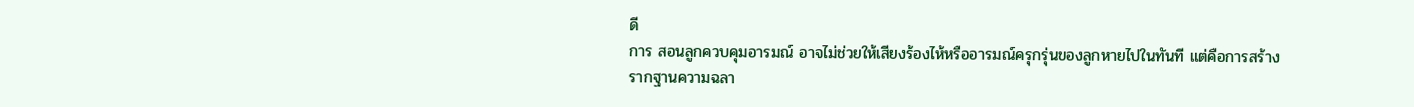ดี
การ สอนลูกควบคุมอารมณ์ อาจไม่ช่วยให้เสียงร้องไห้หรืออารมณ์ครุกรุ่นของลูกหายไปในทันที แต่คือการสร้างรากฐานความฉลา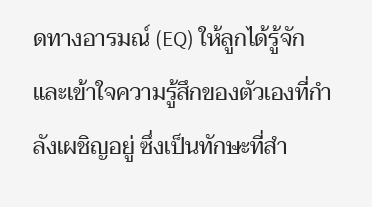ดทางอารมณ์ (EQ) ให้ลูกได้รู้จักและเข้าใจความรู้สึกของตัวเองที่กำลังเผชิญอยู่ ซึ่งเป็นทักษะที่สำ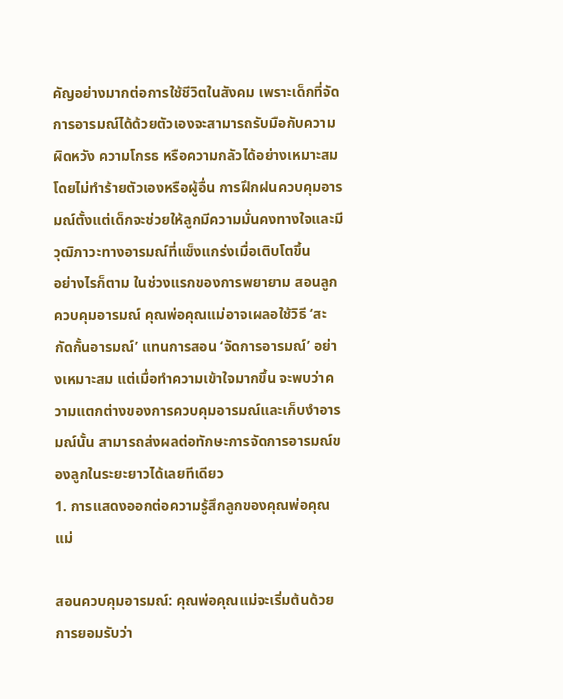คัญอย่างมากต่อการใช้ชีวิตในสังคม เพราะเด็กที่จัดการอารมณ์ได้ด้วยตัวเองจะสามารถรับมือกับความผิดหวัง ความโกรธ หรือความกลัวได้อย่างเหมาะสมโดยไม่ทำร้ายตัวเองหรือผู้อื่น การฝึกฝนควบคุมอารมณ์ตั้งแต่เด็กจะช่วยให้ลูกมีความมั่นคงทางใจและมีวุฒิภาวะทางอารมณ์ที่แข็งแกร่งเมื่อเติบโตขึ้น
อย่างไรก็ตาม ในช่วงแรกของการพยายาม สอนลูกควบคุมอารมณ์ คุณพ่อคุณแม่อาจเผลอใช้วิธี ‘สะกัดกั้นอารมณ์’ แทนการสอน ‘จัดการอารมณ์’ อย่างเหมาะสม แต่เมื่อทำความเข้าใจมากขึ้น จะพบว่าความแตกต่างของการควบคุมอารมณ์และเก็บงำอารมณ์นั้น สามารถส่งผลต่อทักษะการจัดการอารมณ์ของลูกในระยะยาวได้เลยทีเดียว
1. การแสดงออกต่อความรู้สึกลูกของคุณพ่อคุณแม่

สอนควบคุมอารมณ์: คุณพ่อคุณแม่จะเริ่มต้นด้วยการยอมรับว่า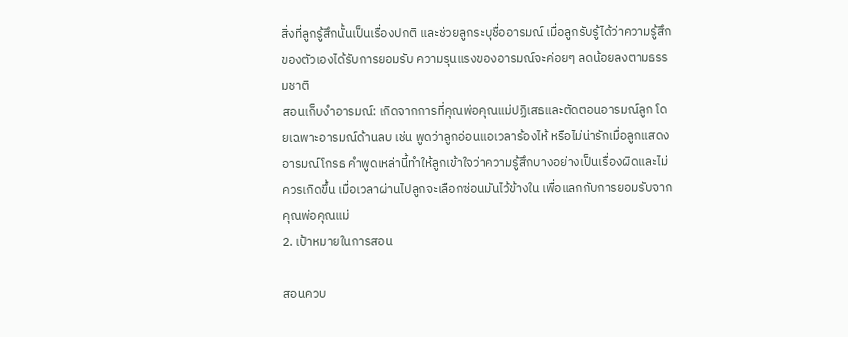สิ่งที่ลูกรู้สึกนั้นเป็นเรื่องปกติ และช่วยลูกระบุชื่ออารมณ์ เมื่อลูกรับรู้ได้ว่าความรู้สึกของตัวเองได้รับการยอมรับ ความรุนแรงของอารมณ์จะค่อยๆ ลดน้อยลงตามธรรมชาติ
สอนเก็บงำอารมณ์: เกิดจากการที่คุณพ่อคุณแม่ปฏิเสธและตัดตอนอารมณ์ลูก โดยเฉพาะอารมณ์ด้านลบ เช่น พูดว่าลูกอ่อนแอเวลาร้องไห้ หรือไม่น่ารักเมื่อลูกแสดงอารมณ์โกรธ คำพูดเหล่านี้ทำให้ลูกเข้าใจว่าความรู้สึกบางอย่างเป็นเรื่องผิดและไม่ควรเกิดขึ้น เมื่อเวลาผ่านไปลูกจะเลือกซ่อนมันไว้ข้างใน เพื่อแลกกับการยอมรับจากคุณพ่อคุณแม่
2. เป้าหมายในการสอน

สอนควบ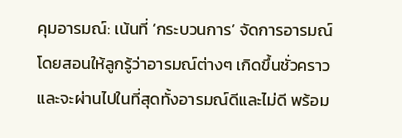คุมอารมณ์: เน้นที่ ‘กระบวนการ’ จัดการอารมณ์ โดยสอนให้ลูกรู้ว่าอารมณ์ต่างๆ เกิดขึ้นชั่วคราวและจะผ่านไปในที่สุดทั้งอารมณ์ดีและไม่ดี พร้อม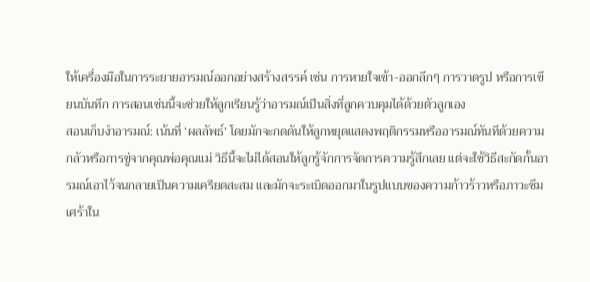ให้เครื่องมือในการระยายอารมณ์ออกอย่างสร้างสรรค์ เช่น การหายใจเข้า-ออกลึกๆ การวาดรูป หรือการเขียนบันทึก การสอนเช่นนี้จะช่วยให้ลูกเรียนรู้ว่าอารมณ์เป็นสิ่งที่ลูกควบคุมได้ด้วยตัวลูกเอง
สอนเก็บงำอารมณ์: เน้นที่ ‘ผลลัพธ์’ โดยมักจะกดดันให้ลูกหยุดแสดงพฤติกรรมหรืออารมณ์ทันทีด้วยความกลัวหรือการขู่จากคุณพ่อคุณแม่ วิธีนี้จะไม่ได้สอนให้ลูกรู้จักการจัดการความรู้สึกเลย แต่จะใช้วิธีสะกัดกั้นอารมณ์เอาไว้จนกลายเป็นความเครียดสะสม และมักจะระเบิดออกมาในรูปแบบของความก้าวร้าวหรือภาวะซึมเศร้าใน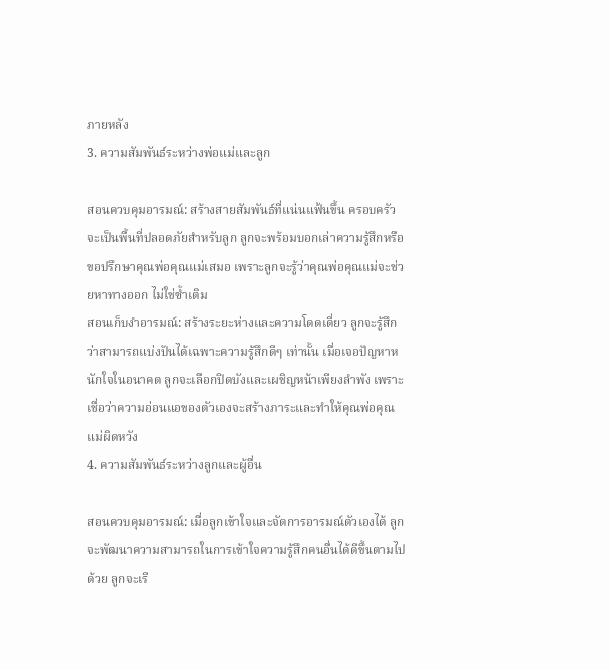ภายหลัง
3. ความสัมพันธ์ระหว่างพ่อแม่และลูก

สอนควบคุมอารมณ์: สร้างสายสัมพันธ์ที่แน่นแฟ้นขึ้น ครอบครัวจะเป็นพื้นที่ปลอดภัยสำหรับลูก ลูกจะพร้อมบอกเล่าความรู้สึกหรือขอปรึกษาคุณพ่อคุณแม่เสมอ เพราะลูกจะรู้ว่าคุณพ่อคุณแม่จะช่วยหาทางออก ไม่ใช่ซ้ำเติม
สอนเก็บงำอารมณ์: สร้างระยะห่างและความโดดเดี่ยว ลูกจะรู้สึกว่าสามารถแบ่งปันได้เฉพาะความรู้สึกดีๆ เท่านั้น เมื่อเจอปัญหาหนักใจในอนาคต ลูกจะเลือกปิดบังและเผชิญหน้าเพียงลำพัง เพราะเชื่อว่าความอ่อนแอของตัวเองจะสร้างภาระและทำให้คุณพ่อคุณแม่ผิดหวัง
4. ความสัมพันธ์ระหว่างลูกและผู้อื่น

สอนควบคุมอารมณ์: เมื่อลูกเข้าใจและจัดการอารมณ์ตัวเองได้ ลูกจะพัฒนาความสามารถในการเข้าใจความรู้สึกคนอื่นได้ดีขึ้นตามไปด้วย ลูกจะเรี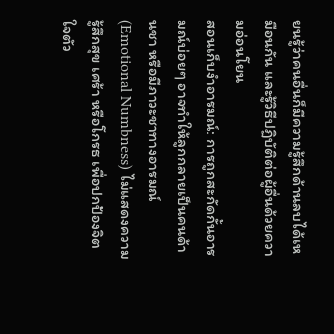ยนรู้ว่าคนอื่นก็มีความรู้สึกด้านลบได้เหมือนกัน และรู้วิธีปฏิบัติต่อผู้อื่นด้วยความอ่อนโยน
สอนเก็บงำอารมณ์: การถูกสะกัดกั้นอารมณ์บ่อยๆ อาจทำให้ลูกกลายเป็นคนด้านชา หรือมีภาวะชาทางอารมณ์ (Emotional Numbness) ไม่แสดงความรู้สึกสุข เศร้า หรือโกรธ เพื่อปกป้องจิตใจตัว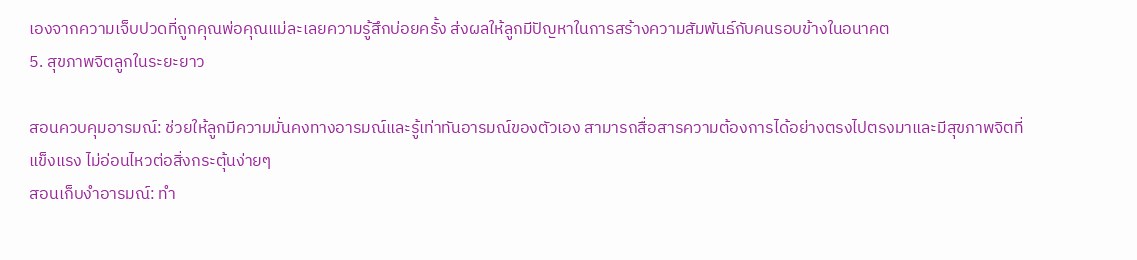เองจากความเจ็บปวดที่ถูกคุณพ่อคุณแม่ละเลยความรู้สึกบ่อยครั้ง ส่งผลให้ลูกมีปัญหาในการสร้างความสัมพันธ์กับคนรอบข้างในอนาคต
5. สุขภาพจิตลูกในระยะยาว

สอนควบคุมอารมณ์: ช่วยให้ลูกมีความมั่นคงทางอารมณ์และรู้เท่าทันอารมณ์ของตัวเอง สามารถสื่อสารความต้องการได้อย่างตรงไปตรงมาและมีสุขภาพจิตที่แข็งแรง ไม่อ่อนไหวต่อสิ่งกระตุ้นง่ายๆ
สอนเก็บงำอารมณ์: ทำ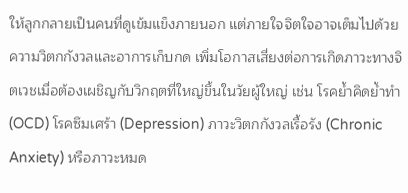ให้ลูกกลายเป็นคนที่ดูเข้มแข็งภายนอก แต่ภายใจจิตใจอาจเต็มไปด้วยความวิตกกังวลและอาการเก็บกด เพิ่มโอกาสเสี่ยงต่อการเกิดภาวะทางจิตเวชเมื่อต้องเผชิญกับวิกฤตที่ใหญ่ขึ้นในวัยผู้ใหญ่ เช่น โรคย้ำคิดย้ำทำ (OCD) โรคซึมเศร้า (Depression) ภาวะวิตกกังวลเรื้อรัง (Chronic Anxiety) หรือภาวะหมด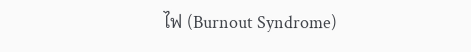ไฟ (Burnout Syndrome)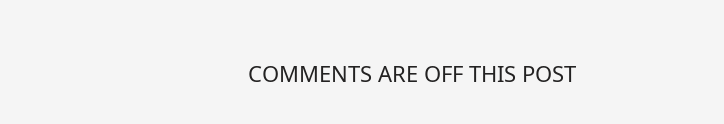COMMENTS ARE OFF THIS POST